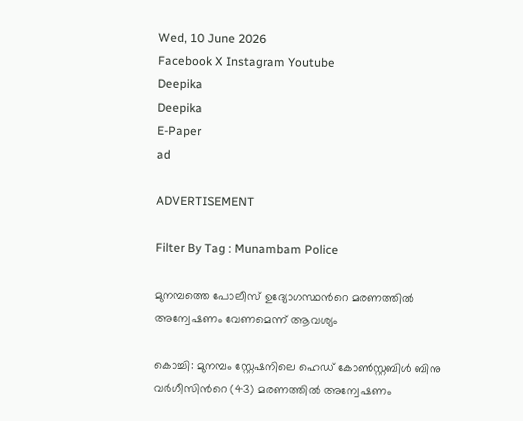Wed, 10 June 2026
Facebook X Instagram Youtube
Deepika
Deepika
E-Paper
ad

ADVERTISEMENT

Filter By Tag : Munambam Police

മുനമ്പത്തെ പോലീസ് ഉദ്യോഗസ്ഥന്‍റെ മരണത്തില്‍ അന്വേഷണം വേണമെന്ന് ആവശ്യം

കൊച്ചി: മുനമ്പം സ്റ്റേഷനിലെ ഹെഡ് കോണ്‍സ്റ്റബിള്‍ ബിനു വര്‍ഗീസിന്‍റെ (43) മരണത്തില്‍ അന്വേഷണം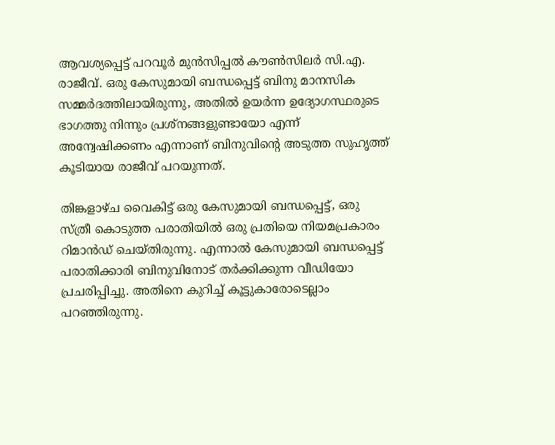ആവശ്യപ്പെട്ട് പറവൂര്‍ മുന്‍സിപ്പല്‍ കൗണ്‍സിലര്‍ സി.എ. രാജീവ്. ഒരു കേസുമായി ബന്ധപ്പെട്ട് ബിനു മാനസിക സമ്മര്‍ദത്തിലായിരുന്നു, അതില്‍ ഉയര്‍ന്ന ഉദ്യോഗസ്ഥരുടെ ഭാഗത്തു നിന്നും പ്രശ്‌നങ്ങളുണ്ടായോ എന്ന് അന്വേഷിക്കണം എന്നാണ് ബിനുവിന്‍റെ അടുത്ത സുഹൃത്ത് കൂടിയായ രാജീവ് പറയുന്നത്.

തിങ്കളാഴ്ച വൈകിട്ട് ഒരു കേസുമായി ബന്ധപ്പെട്ട്, ഒരു സ്ത്രീ കൊടുത്ത പരാതിയില്‍ ഒരു പ്രതിയെ നിയമപ്രകാരം റിമാന്‍ഡ് ചെയ്തിരുന്നു. എന്നാല്‍ കേസുമായി ബന്ധപ്പെട്ട് പരാതിക്കാരി ബിനുവിനോട് തര്‍ക്കിക്കുന്ന വീഡിയോ പ്രചരിപ്പിച്ചു. അതിനെ കുറിച്ച് കൂട്ടുകാരോടെല്ലാം പറഞ്ഞിരുന്നു.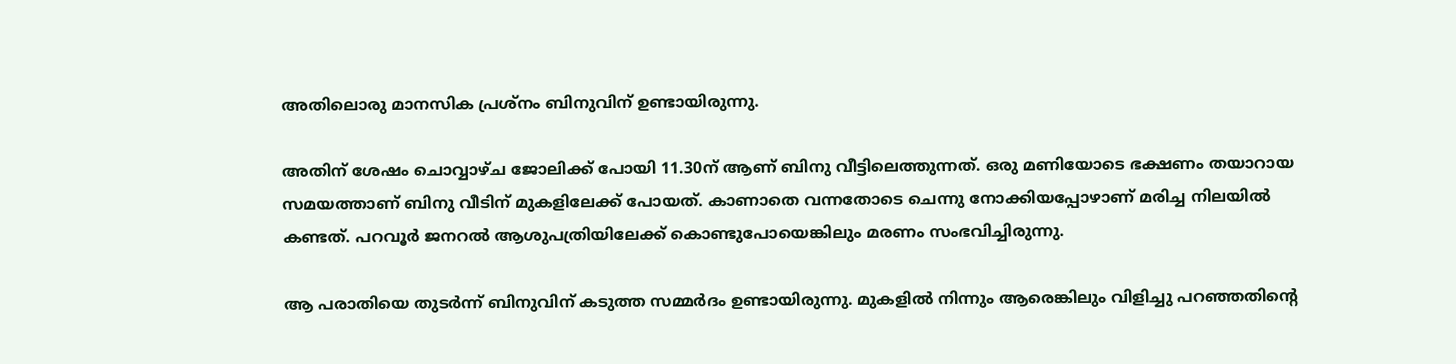അതിലൊരു മാനസിക പ്രശ്‌നം ബിനുവിന് ഉണ്ടായിരുന്നു.

അതിന് ശേഷം ചൊവ്വാഴ്ച ജോലിക്ക് പോയി 11.30ന് ആണ് ബിനു വീട്ടിലെത്തുന്നത്. ഒരു മണിയോടെ ഭക്ഷണം തയാറായ സമയത്താണ് ബിനു വീടിന് മുകളിലേക്ക് പോയത്. കാണാതെ വന്നതോടെ ചെന്നു നോക്കിയപ്പോഴാണ് മരിച്ച നിലയിൽ കണ്ടത്. പറവൂര്‍ ജനറല്‍ ആശുപത്രിയിലേക്ക് കൊണ്ടുപോയെങ്കിലും മരണം സംഭവിച്ചിരുന്നു.

ആ പരാതിയെ തുടര്‍ന്ന് ബിനുവിന് കടുത്ത സമ്മര്‍ദം ഉണ്ടായിരുന്നു. മുകളില്‍ നിന്നും ആരെങ്കിലും വിളിച്ചു പറഞ്ഞതിന്‍റെ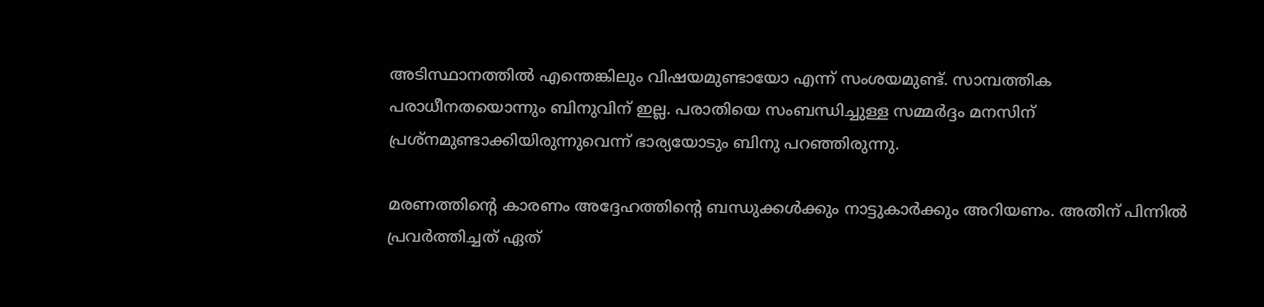അടിസ്ഥാനത്തില്‍ എന്തെങ്കിലും വിഷയമുണ്ടായോ എന്ന് സംശയമുണ്ട്. സാമ്പത്തിക പരാധീനതയൊന്നും ബിനുവിന് ഇല്ല. പരാതിയെ സംബന്ധിച്ചുള്ള സമ്മര്‍ദ്ദം മനസിന് പ്രശ്‌നമുണ്ടാക്കിയിരുന്നുവെന്ന് ഭാര്യയോടും ബിനു പറഞ്ഞിരുന്നു.

മരണത്തിന്‍റെ കാരണം അദ്ദേഹത്തിന്‍റെ ബന്ധുക്കള്‍ക്കും നാട്ടുകാര്‍ക്കും അറിയണം. അതിന് പിന്നില്‍ പ്രവര്‍ത്തിച്ചത് ഏത്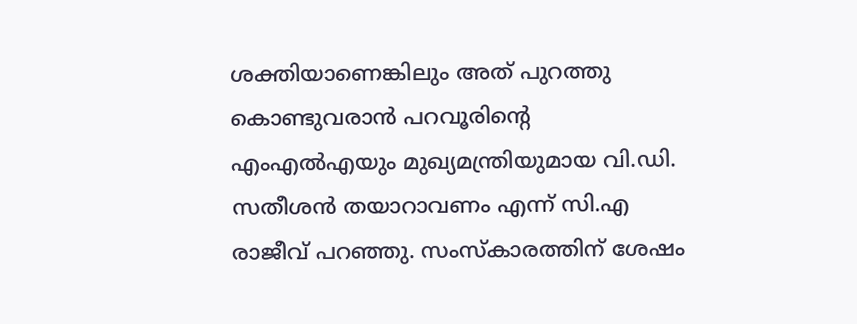ശക്തിയാണെങ്കിലും അത് പുറത്തു കൊണ്ടുവരാന്‍ പറവൂരിന്‍റെ എംഎൽഎയും മുഖ്യമന്ത്രിയുമായ വി.ഡി. സതീശന്‍ തയാറാവണം എന്ന് സി.എ രാജീവ് പറഞ്ഞു. സംസ്‌കാരത്തിന് ശേഷം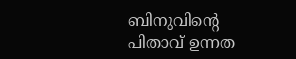ബിനുവിന്‍റെ പിതാവ് ഉന്നത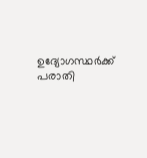ഉദ്യോഗസ്ഥര്‍ക്ക് പരാതി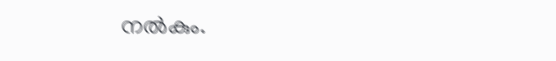നല്‍കും.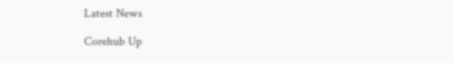Latest News

Corehub Up